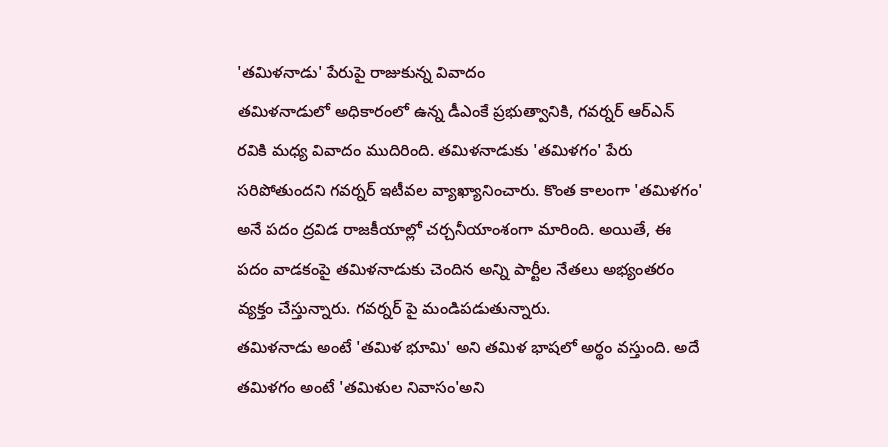'తమిళనాడు' పేరుపై రాజుకున్న వివాదం
తమిళనాడులో అధికారంలో ఉన్న డీఎంకే ప్రభుత్వానికి, గవర్నర్ ఆర్ఎన్ రవికి మధ్య వివాదం ముదిరింది. తమిళనాడుకు 'తమిళగం' పేరు సరిపోతుందని గవర్నర్ ఇటీవల వ్యాఖ్యానించారు. కొంత కాలంగా 'తమిళగం' అనే పదం ద్రవిడ రాజకీయాల్లో చర్చనీయాంశంగా మారింది. అయితే, ఈ పదం వాడకంపై తమిళనాడుకు చెందిన అన్ని పార్టీల నేతలు అభ్యంతరం వ్యక్తం చేస్తున్నారు. గవర్నర్ పై మండిపడుతున్నారు.
తమిళనాడు అంటే 'తమిళ భూమి' అని తమిళ భాషలో అర్థం వస్తుంది. అదే తమిళగం అంటే 'తమిళుల నివాసం'అని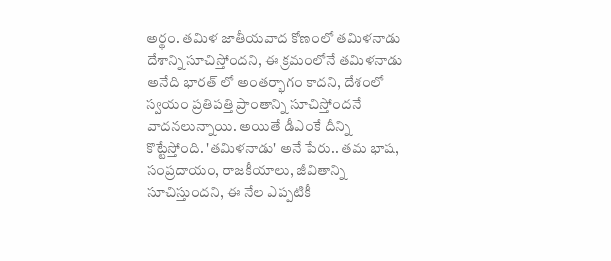అర్థం. తమిళ జాతీయవాద కోణంలో తమిళనాడు దేశాన్ని సూచిస్తోందని, ఈ క్రమంలోనే తమిళనాడు అనేది భారత్ లో అంతర్భాగం కాదని, దేశంలో స్వయం ప్రతిపత్తి ప్రాంతాన్ని సూచిస్తోందనే వాదనలున్నాయి. అయితే డీఎంకే దీన్ని కొట్టేస్తోంది. 'తమిళనాడు' అనే పేరు.. తమ భాష, సంప్రదాయం, రాజకీయాలు, జీవితాన్ని సూచిస్తుందని, ఈ నేల ఎప్పటికీ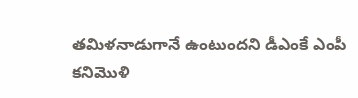తమిళనాడుగానే ఉంటుందని డీఎంకే ఎంపీ కనిమొళి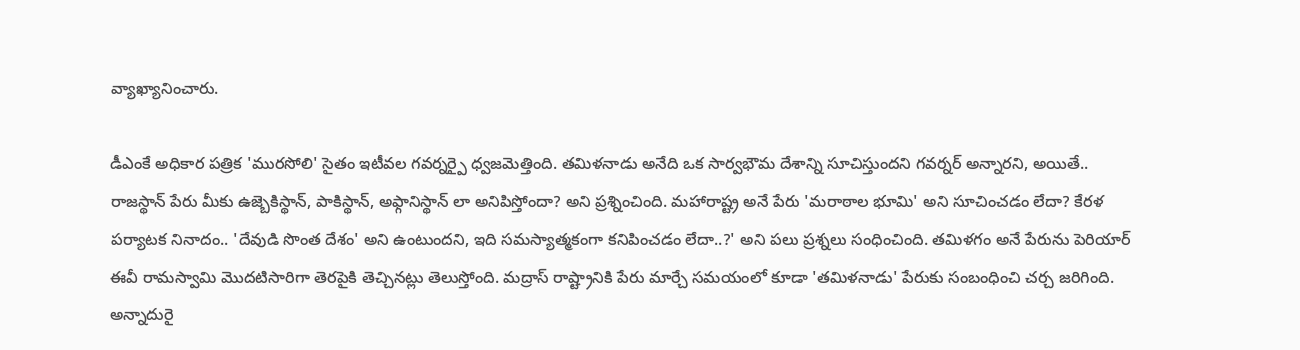వ్యాఖ్యానించారు.

డీఎంకే అధికార పత్రిక 'మురసోలి' సైతం ఇటీవల గవర్నర్పై ధ్వజమెత్తింది. తమిళనాడు అనేది ఒక సార్వభౌమ దేశాన్ని సూచిస్తుందని గవర్నర్ అన్నారని, అయితే.. రాజస్థాన్ పేరు మీకు ఉజ్బెకిస్థాన్, పాకిస్థాన్, అఫ్గానిస్థాన్ లా అనిపిస్తోందా? అని ప్రశ్నించింది. మహారాష్ట్ర అనే పేరు 'మరాఠాల భూమి' అని సూచించడం లేదా? కేరళ పర్యాటక నినాదం.. 'దేవుడి సొంత దేశం' అని ఉంటుందని, ఇది సమస్యాత్మకంగా కనిపించడం లేదా..?' అని పలు ప్రశ్నలు సంధించింది. తమిళగం అనే పేరును పెరియార్ ఈవీ రామస్వామి మొదటిసారిగా తెరపైకి తెచ్చినట్లు తెలుస్తోంది. మద్రాస్ రాష్ట్రానికి పేరు మార్చే సమయంలో కూడా 'తమిళనాడు' పేరుకు సంబంధించి చర్చ జరిగింది. అన్నాదురై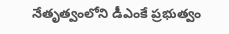నేతృత్వంలోని డీఎంకే ప్రభుత్వం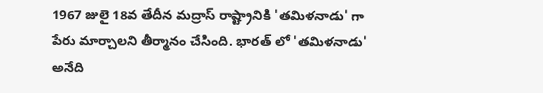1967 జులై 18వ తేదీన మద్రాస్ రాష్ట్రానికి 'తమిళనాడు' గా పేరు మార్చాలని తీర్మానం చేసింది. భారత్ లో 'తమిళనాడు' అనేది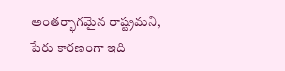అంతర్భాగమైన రాష్ట్రమని, పేరు కారణంగా ఇది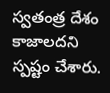స్వతంత్ర దేశం కాజాలదని స్పష్టం చేశారు.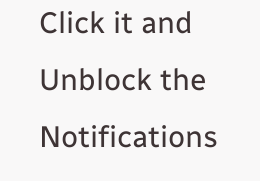Click it and Unblock the Notifications